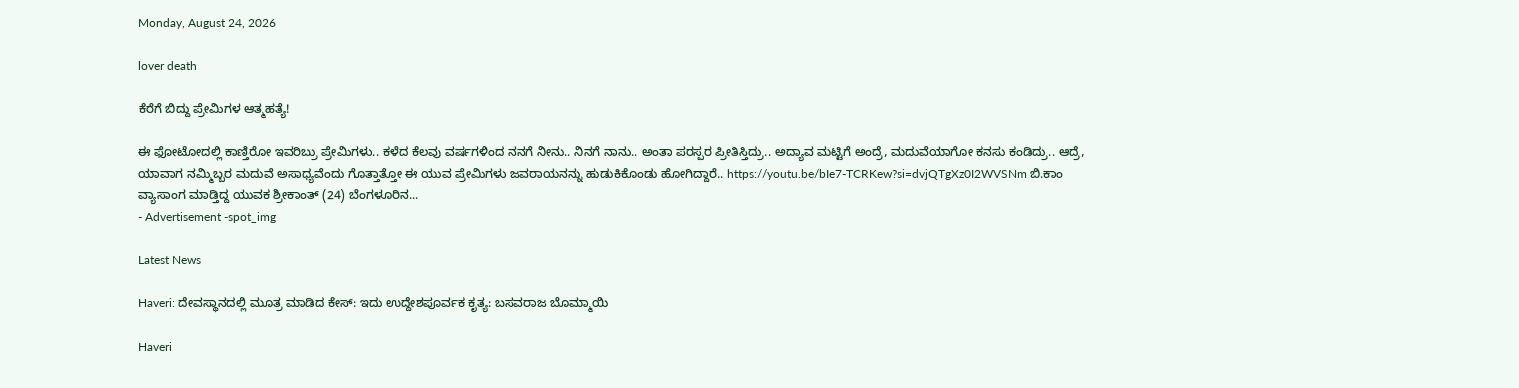Monday, August 24, 2026

lover death

ಕೆರೆಗೆ ಬಿದ್ದು ಪ್ರೇಮಿಗಳ ಆತ್ಮಹತ್ಯೆ!

ಈ ಫೋಟೋದಲ್ಲಿ ಕಾಣ್ತಿರೋ ಇವರಿಬ್ರು ಪ್ರೇಮಿಗಳು.. ಕಳೆದ ಕೆಲವು ವರ್ಷಗಳಿಂದ ನನಗೆ ನೀನು.. ನಿನಗೆ ನಾನು.. ಅಂತಾ ಪರಸ್ಪರ ಪ್ರೀತಿಸ್ತಿದ್ರು.. ಅದ್ಯಾವ ಮಟ್ಟಿಗೆ ಅಂದ್ರೆ, ಮದುವೆಯಾಗೋ ಕನಸು ಕಂಡಿದ್ರು.. ಆದ್ರೆ, ಯಾವಾಗ ನಮ್ಮಿಬ್ಬರ ಮದುವೆ ಅಸಾಧ್ಯವೆಂದು ಗೊತ್ತಾತ್ತೋ ಈ ಯುವ ಪ್ರೇಮಿಗಳು ಜವರಾಯನನ್ನು ಹುಡುಕಿಕೊಂಡು ಹೋಗಿದ್ದಾರೆ.. https://youtu.be/bIe7-TCRKew?si=dvjQTgXz0I2WVSNm ಬಿ.ಕಾಂ ವ್ಯಾಸಾಂಗ ಮಾಡ್ತಿದ್ದ ಯುವಕ ಶ್ರೀಕಾಂತ್ (24) ಬೆಂಗಳೂರಿನ...
- Advertisement -spot_img

Latest News

Haveri: ದೇವಸ್ಥಾನದಲ್ಲಿ ಮೂತ್ರ ಮಾಡಿದ ಕೇಸ್: ಇದು ಉದ್ದೇಶಪೂರ್ವಕ ಕೃತ್ಯ: ಬಸವರಾಜ ಬೊಮ್ಮಾಯಿ

Haveri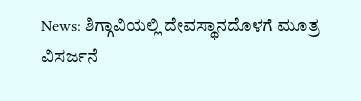News: ಶಿಗ್ಗಾವಿಯಲ್ಲಿ ದೇವಸ್ಥಾನದೊಳಗೆ ಮೂತ್ರ ವಿಸರ್ಜನೆ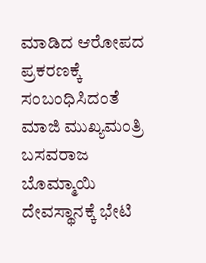ಮಾಡಿದ ಆರೋಪದ ಪ್ರಕರಣಕ್ಕೆ ಸಂಬಂಧಿಸಿದಂತೆ ಮಾಜಿ ಮುಖ್ಯಮಂತ್ರಿ ಬಸವರಾಜ ಬೊಮ್ಮಾಯಿ ದೇವಸ್ಥಾನಕ್ಕೆ ಭೇಟಿ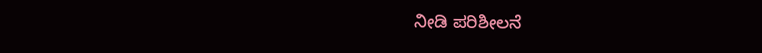ನೀಡಿ ಪರಿಶೀಲನೆ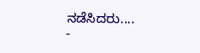ನಡೆಸಿದರು....
-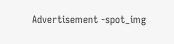Advertisement -spot_img